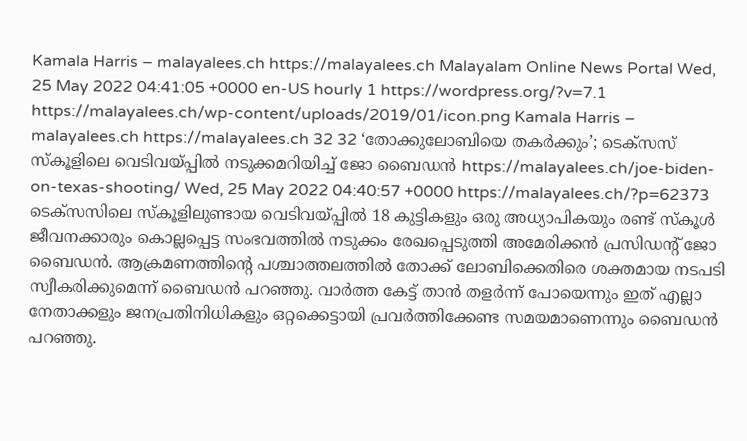Kamala Harris – malayalees.ch https://malayalees.ch Malayalam Online News Portal Wed, 25 May 2022 04:41:05 +0000 en-US hourly 1 https://wordpress.org/?v=7.1 https://malayalees.ch/wp-content/uploads/2019/01/icon.png Kamala Harris – malayalees.ch https://malayalees.ch 32 32 ‘തോക്കുലോബിയെ തകര്‍ക്കും’; ടെക്‌സസ് സ്‌കൂളിലെ വെടിവയ്പ്പില്‍ നടുക്കമറിയിച്ച് ജോ ബൈഡന്‍ https://malayalees.ch/joe-biden-on-texas-shooting/ Wed, 25 May 2022 04:40:57 +0000 https://malayalees.ch/?p=62373 ടെക്‌സസിലെ സ്‌കൂളിലുണ്ടായ വെടിവയ്പ്പില്‍ 18 കുട്ടികളും ഒരു അധ്യാപികയും രണ്ട് സ്‌കൂള്‍ ജീവനക്കാരും കൊല്ലപ്പെട്ട സംഭവത്തില്‍ നടുക്കം രേഖപ്പെടുത്തി അമേരിക്കന്‍ പ്രസിഡന്റ് ജോ ബൈഡന്‍. ആക്രമണത്തിന്റെ പശ്ചാത്തലത്തില്‍ തോക്ക് ലോബിക്കെതിരെ ശക്തമായ നടപടി സ്വീകരിക്കുമെന്ന് ബൈഡന്‍ പറഞ്ഞു. വാര്‍ത്ത കേട്ട് താന്‍ തളര്‍ന്ന് പോയെന്നും ഇത് എല്ലാ നേതാക്കളും ജനപ്രതിനിധികളും ഒറ്റക്കെട്ടായി പ്രവര്‍ത്തിക്കേണ്ട സമയമാണെന്നും ബൈഡന്‍ പറഞ്ഞു.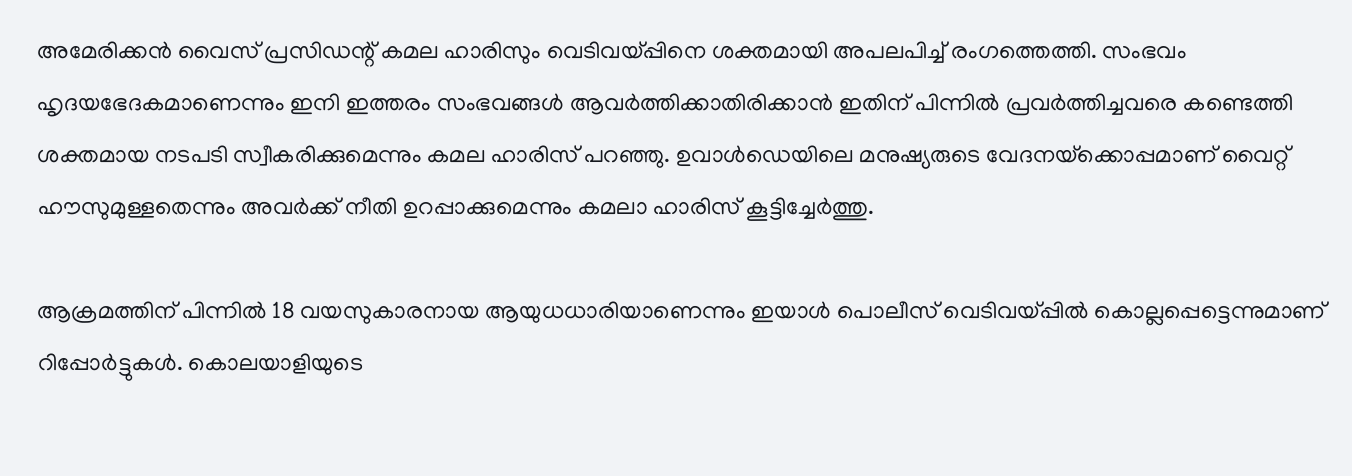അമേരിക്കന്‍ വൈസ് പ്രസിഡന്റ് കമല ഹാരിസും വെടിവയ്പ്പിനെ ശക്തമായി അപലപിച്ച് രംഗത്തെത്തി. സംഭവം ഹൃദയഭേദകമാണെന്നും ഇനി ഇത്തരം സംഭവങ്ങള്‍ ആവര്‍ത്തിക്കാതിരിക്കാന്‍ ഇതിന് പിന്നില്‍ പ്രവര്‍ത്തിച്ചവരെ കണ്ടെത്തി ശക്തമായ നടപടി സ്വീകരിക്കുമെന്നും കമല ഹാരിസ് പറഞ്ഞു. ഉവാള്‍ഡെയിലെ മനുഷ്യരുടെ വേദനയ്‌ക്കൊപ്പമാണ് വൈറ്റ് ഹൗസുമുള്ളതെന്നും അവര്‍ക്ക് നീതി ഉറപ്പാക്കുമെന്നും കമലാ ഹാരിസ് കൂട്ടിച്ചേര്‍ത്തു.

ആക്രമത്തിന് പിന്നില്‍ 18 വയസുകാരനായ ആയുധധാരിയാണെന്നും ഇയാള്‍ പൊലീസ് വെടിവയ്പ്പില്‍ കൊല്ലപ്പെട്ടെന്നുമാണ് റിപ്പോര്‍ട്ടുകള്‍. കൊലയാളിയുടെ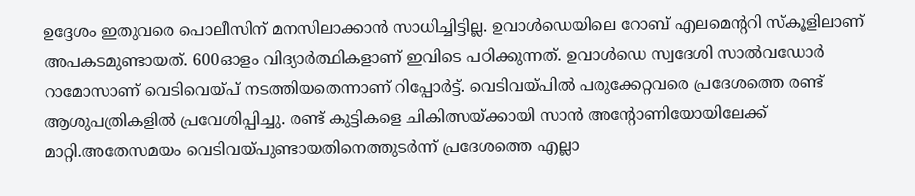ഉദ്ദേശം ഇതുവരെ പൊലീസിന് മനസിലാക്കാന്‍ സാധിച്ചിട്ടില്ല. ഉവാള്‍ഡെയിലെ റോബ് എലമെന്ററി സ്‌കൂളിലാണ് അപകടമുണ്ടായത്. 600ഓളം വിദ്യാര്‍ത്ഥികളാണ് ഇവിടെ പഠിക്കുന്നത്. ഉവാള്‍ഡെ സ്വദേശി സാല്‍വഡോര്‍ റാമോസാണ് വെടിവെയ്പ് നടത്തിയതെന്നാണ് റിപ്പോര്‍ട്ട്. വെടിവയ്പില്‍ പരുക്കേറ്റവരെ പ്രദേശത്തെ രണ്ട് ആശുപത്രികളില്‍ പ്രവേശിപ്പിച്ചു. രണ്ട് കുട്ടികളെ ചികിത്സയ്ക്കായി സാന്‍ അന്റോണിയോയിലേക്ക് മാറ്റി.അതേസമയം വെടിവയ്പുണ്ടായതിനെത്തുടര്‍ന്ന് പ്രദേശത്തെ എല്ലാ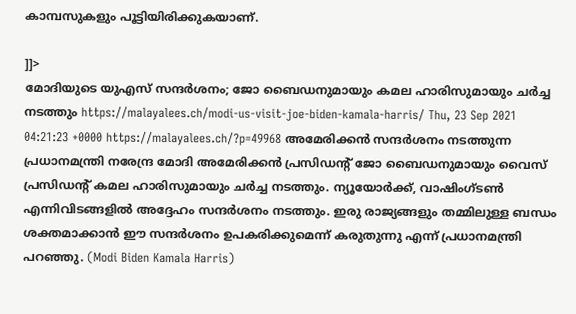കാമ്പസുകളും പൂട്ടിയിരിക്കുകയാണ്.

]]>
മോദിയുടെ യുഎസ് സന്ദർശനം; ജോ ബൈഡനുമായും കമല ഹാരിസുമായും ചർച്ച നടത്തും https://malayalees.ch/modi-us-visit-joe-biden-kamala-harris/ Thu, 23 Sep 2021 04:21:23 +0000 https://malayalees.ch/?p=49968 അമേരിക്കൻ സന്ദർശനം നടത്തുന്ന പ്രധാനമന്ത്രി നരേന്ദ്ര മോദി അമേരിക്കൻ പ്രസിഡൻ്റ് ജോ ബൈഡനുമായും വൈസ് പ്രസിഡൻ്റ് കമല ഹാരിസുമായും ചർച്ച നടത്തും. ന്യൂയോർക്ക്, വാഷിംഗ്‌ടൺ എന്നിവിടങ്ങളിൽ അദ്ദേഹം സന്ദർശനം നടത്തും. ഇരു രാജ്യങ്ങളും തമ്മിലുള്ള ബന്ധം ശക്തമാക്കാൻ ഈ സന്ദർശനം ഉപകരിക്കുമെന്ന് കരുതുന്നു എന്ന് പ്രധാനമന്ത്രി പറഞ്ഞു. (Modi Biden Kamala Harris)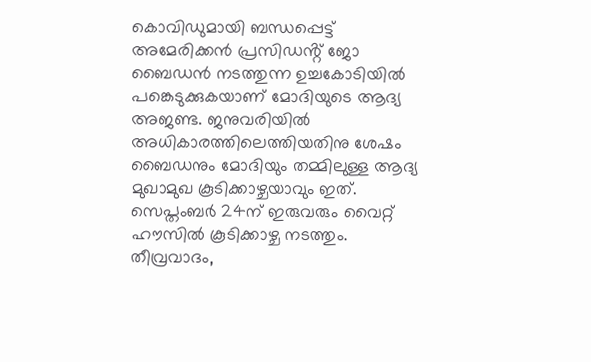കൊവിഡുമായി ബന്ധപ്പെട്ട് അമേരിക്കൻ പ്രസിഡൻ്റ് ജോ ബൈഡൻ നടത്തുന്ന ഉച്ചകോടിയിൽ പങ്കെടുക്കുകയാണ് മോദിയുടെ ആദ്യ അജണ്ട. ജനുവരിയിൽ അധികാരത്തിലെത്തിയതിനു ശേഷം ബൈഡനും മോദിയും തമ്മിലുള്ള ആദ്യ മുഖാമുഖ കൂടിക്കാഴ്ചയാവും ഇത്. സെപ്തംബർ 24ന് ഇരുവരും വൈറ്റ് ഹൗസിൽ കൂടിക്കാഴ്ച നടത്തും. തീവ്രവാദം,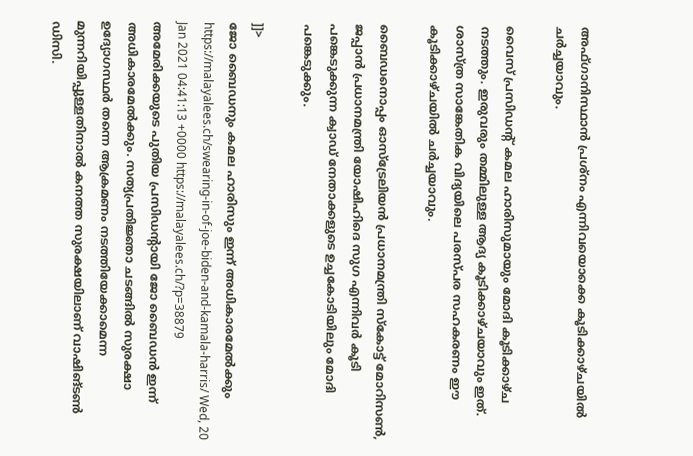അഫ്ഗാനിസ്ഥാൻ പ്രശ്നം എന്നിവയൊക്കെ കൂടിക്കാഴ്ചയിൽ ചർച്ചയാവും.

വൈസ് പ്രസിഡൻ്റ് കമല ഹാരിസുമായും മോദി കൂടിക്കാഴ്ച നടത്തും. ഇരുവരും തമ്മിലുള്ള ആദ്യ കൂടിക്കാഴ്ചയാവും ഇത്. ശാസ്ത്ര സാങ്കേതിക വിദ്യയിലെ പരസ്പര സഹകരണം ഈ കൂടിക്കാഴ്ചയിൽ ചർച്ചയാവും.

ബൈഡനൊപ്പം ഓസ്ട്രേലിയൻ പ്രധാനമന്ത്രി സ്കോട്ട് മോറിസൺ, ജപ്പാൻ പ്രധാനമന്ത്രി യോഷിഹിദെ സുഗ എന്നിവർ കൂടി പങ്കെടുക്കുന്ന ക്വാഡ് നേതാക്കളുടെ ഉച്ചകോടിയിലും മോദി പങ്കെടുക്കും.

]]>
ജോ ബൈഡനും കമല ഹാരിസും ഇന്ന് അധികാരമേൽക്കും https://malayalees.ch/swearing-in-of-joe-biden-and-kamala-harris/ Wed, 20 Jan 2021 04:41:13 +0000 https://malayalees.ch/?p=38879 അമേരിക്കയുടെ പുതിയ പ്രസിഡന്‍റായി ജോ ബൈഡൻ ഇന്ന് അധികാരമേൽക്കും. സത്യപ്രതിജ്ഞാ ചടങ്ങില്‍ സുരക്ഷാ ഉദ്യോഗസ്ഥര്‍ തന്നെ ആക്രമണം നടത്തിയേക്കാമെന്ന മുന്നറിയിപ്പുള്ളതിനാല്‍ കനത്ത സുരക്ഷയിലാണ് വാഷിങ്ടണ്‍ ഡിസി.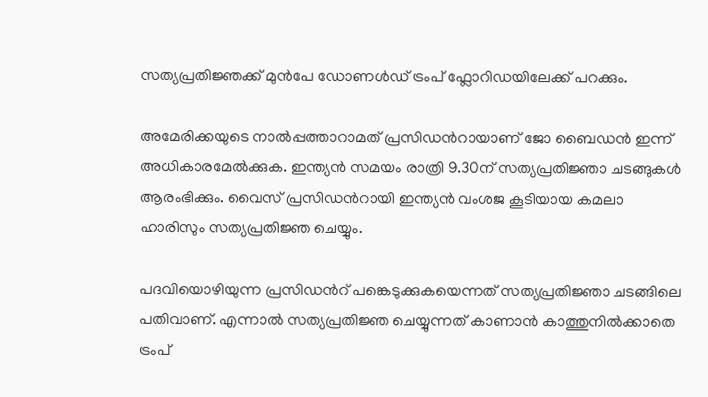സത്യപ്രതിജ്ഞക്ക് മുന്‍പേ ഡോണൾഡ് ട്രംപ് ഫ്ലോറിഡയിലേക്ക് പറക്കും.

അമേരിക്കയുടെ നാല്‍പ്പത്താറാമത് പ്രസിഡന്‍റായാണ് ജോ ബൈഡന്‍ ഇന്ന് അധികാരമേല്‍ക്കുക. ഇന്ത്യൻ സമയം രാത്രി 9.30ന് സത്യപ്രതിജ്ഞാ ചടങ്ങുകൾ ആരംഭിക്കും. വൈസ് പ്രസിഡന്‍റായി ഇന്ത്യന്‍ വംശജ കൂടിയായ കമലാ ഹാരിസും സത്യപ്രതിജ്ഞ ചെയ്യും.

പദവിയൊഴിയുന്ന പ്രസിഡന്‍റ് പങ്കെടുക്കുകയെന്നത് സത്യപ്രതിജ്ഞാ ചടങ്ങിലെ പതിവാണ്. എന്നാല്‍ സത്യപ്രതിജ്ഞ ചെയ്യുന്നത് കാണാന്‍ കാത്തുനില്‍ക്കാതെ ട്രംപ്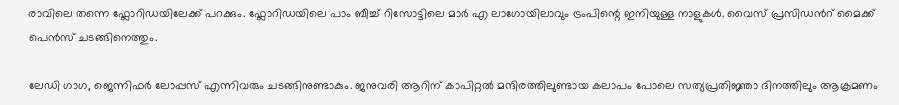രാവിലെ തന്നെ ഫ്ലോറിഡയിലേക്ക് പറക്കും. ഫ്ലോറിഡയിലെ പാം ബീച്ച് റിസോട്ടിലെ മാര്‍ എ ലാഗോയിലാവും ട്രംപിന്റെ ഇനിയുള്ള നാളുകള്‍. വൈസ് പ്രസിഡന്‍റ് മൈക്ക് പെന്‍സ് ചടങ്ങിനെത്തും.

ലേഡി ഗാഗ, ജെന്നിഫര്‍ ലോപ്പസ് എന്നിവരും ചടങ്ങിനുണ്ടാകും. ജനുവരി ആറിന് കാപിറ്റല്‍ മന്ദിരത്തിലുണ്ടായ കലാപം പോലെ സത്യപ്രതിജ്ഞാ ദിനത്തിലും ആക്രമണം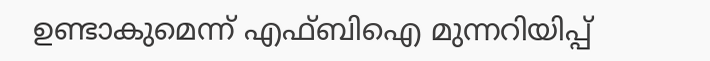ഉണ്ടാകുമെന്ന് എഫ്ബിഐ മുന്നറിയിപ്പ്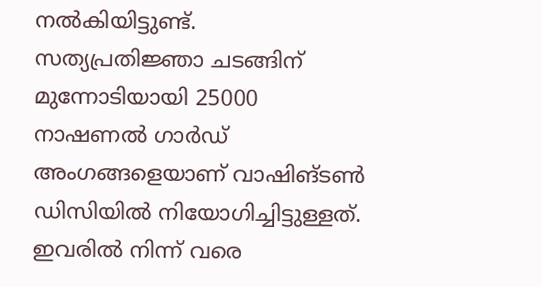നല്‍കിയിട്ടുണ്ട്. സത്യപ്രതിജ്ഞാ ചടങ്ങിന് മുന്നോടിയായി 25000 നാഷണൽ ഗാർഡ് അംഗങ്ങളെയാണ് വാഷിങ്ടൺ ഡിസിയിൽ നിയോഗിച്ചിട്ടുള്ളത്. ഇവരിൽ നിന്ന് വരെ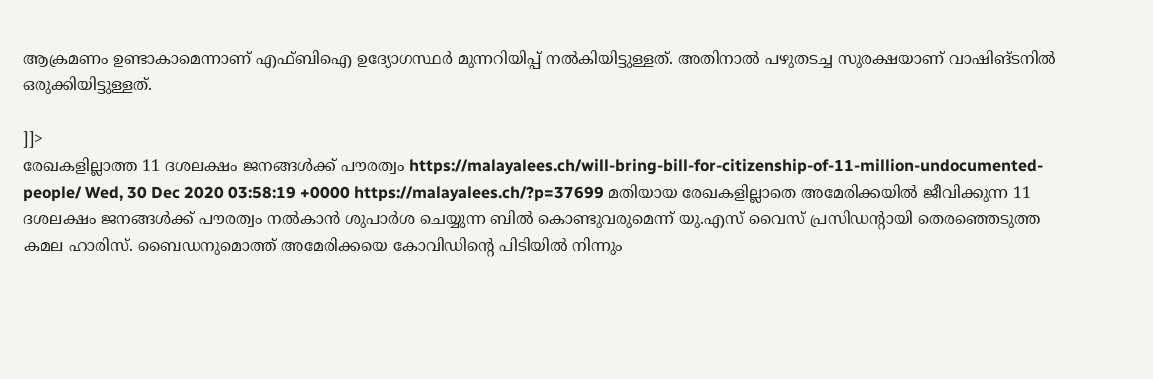ആക്രമണം ഉണ്ടാകാമെന്നാണ് എഫ്ബിഐ ഉദ്യോഗസ്ഥർ മുന്നറിയിപ്പ് നൽകിയിട്ടുള്ളത്. അതിനാല്‍ പഴുതടച്ച സുരക്ഷയാണ് വാഷിങ്ടനില്‍ ഒരുക്കിയിട്ടുള്ളത്.

]]>
രേഖകളില്ലാത്ത 11 ദശലക്ഷം ജനങ്ങള്‍ക്ക് പൗരത്വം https://malayalees.ch/will-bring-bill-for-citizenship-of-11-million-undocumented-people/ Wed, 30 Dec 2020 03:58:19 +0000 https://malayalees.ch/?p=37699 മതിയായ രേഖകളില്ലാതെ അമേരിക്കയില്‍ ജീവിക്കുന്ന 11 ദശലക്ഷം ജനങ്ങള്‍ക്ക് പൗരത്വം നല്‍കാന്‍ ശുപാര്‍ശ ചെയ്യുന്ന ബില്‍ കൊണ്ടുവരുമെന്ന് യു.എസ് വൈസ് പ്രസിഡന്‍റായി തെരഞ്ഞെടുത്ത കമല ഹാരിസ്. ബൈഡനുമൊത്ത് അമേരിക്കയെ കോവിഡിന്‍റെ പിടിയില്‍ നിന്നും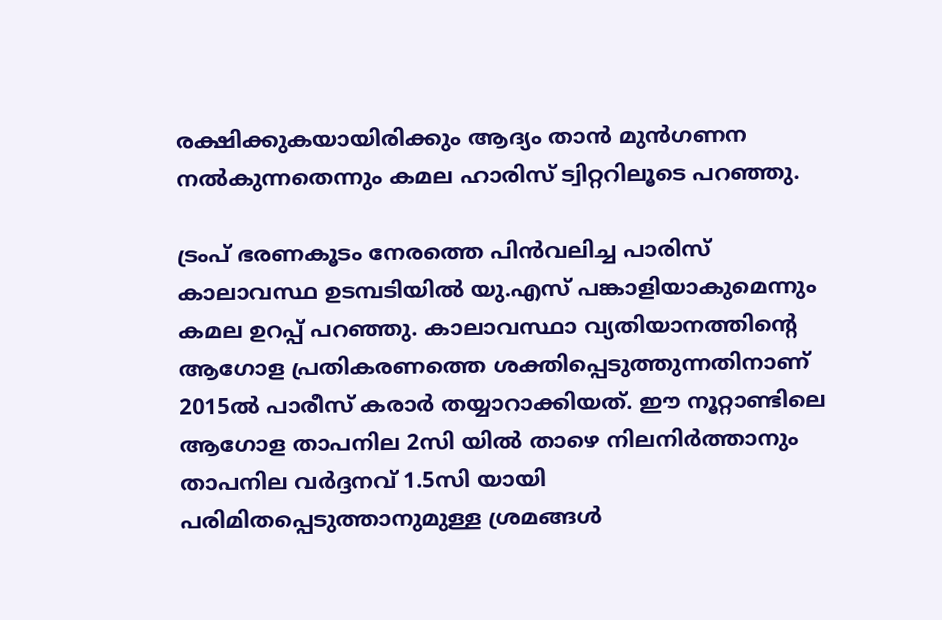രക്ഷിക്കുകയായിരിക്കും ആദ്യം താന്‍ മുന്‍ഗണന നല്‍കുന്നതെന്നും കമല ഹാരിസ് ട്വിറ്ററിലൂടെ പറഞ്ഞു.

ട്രംപ് ഭരണകൂടം നേരത്തെ പിന്‍വലിച്ച പാരിസ് കാലാവസ്ഥ ഉടമ്പടിയില്‍ യു.എസ് പങ്കാളിയാകുമെന്നും കമല ഉറപ്പ് പറഞ്ഞു. കാലാവസ്ഥാ വ്യതിയാനത്തിന്‍റെ ആഗോള പ്രതികരണത്തെ ശക്തിപ്പെടുത്തുന്നതിനാണ് 2015ൽ പാരീസ് കരാർ തയ്യാറാക്കിയത്. ഈ നൂറ്റാണ്ടിലെ ആഗോള താപനില 2സി യില്‍ താഴെ നിലനിര്‍ത്താനും താപനില വര്‍ദ്ദനവ് 1.5സി യായി പരിമിതപ്പെടുത്താനുമുള്ള ശ്രമങ്ങള്‍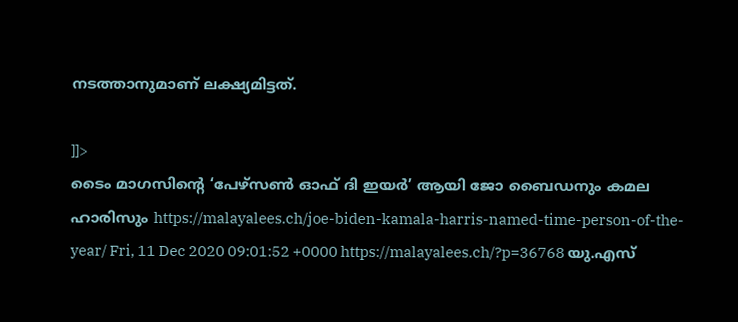നടത്താനുമാണ് ലക്ഷ്യമിട്ടത്.

]]>
ടൈം മാഗസിന്റെ ‘പേഴ്‌സൺ ഓഫ് ദി ഇയർ’ ആയി ജോ ബൈഡനും കമല ഹാരിസും https://malayalees.ch/joe-biden-kamala-harris-named-time-person-of-the-year/ Fri, 11 Dec 2020 09:01:52 +0000 https://malayalees.ch/?p=36768 യു.എസ്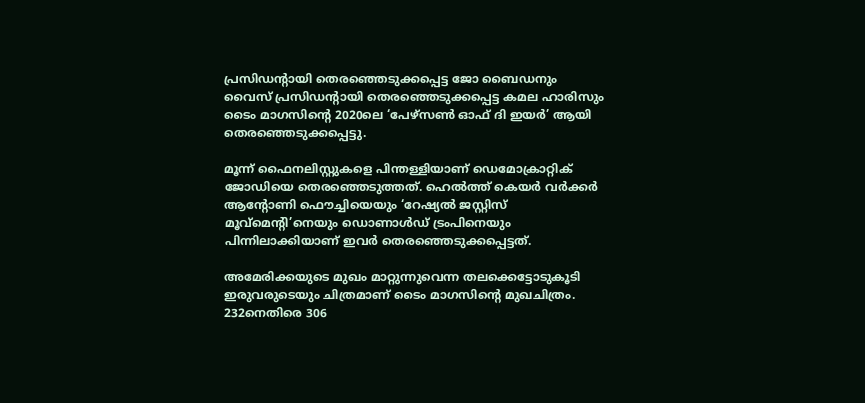പ്രസിഡന്റായി തെരഞ്ഞെടുക്കപ്പെട്ട ജോ ബൈഡനും വൈസ് പ്രസിഡന്റായി തെരഞ്ഞെടുക്കപ്പെട്ട കമല ഹാരിസും ടൈം മാഗസിന്റെ 2020ലെ ‘പേഴ്‌സൺ ഓഫ് ദി ഇയർ’ ആയി തെരഞ്ഞെടുക്കപ്പെട്ടു.

മൂന്ന് ഫൈനലിസ്റ്റുകളെ പിന്തള്ളിയാണ് ഡെമോക്രാറ്റിക് ജോഡിയെ തെരഞ്ഞെടുത്തത്. ഹെൽത്ത് കെയർ വര്‍ക്കര്‍ ആന്റോണി ഫൌച്ചിയെയും ‘റേഷ്യല്‍ ജസ്റ്റിസ് മൂവ്മെന്റി’നെയും ഡൊണാള്‍ഡ് ട്രംപിനെയും പിന്നിലാക്കിയാണ് ഇവര്‍ തെരഞ്ഞെടുക്കപ്പെട്ടത്.

അമേരിക്കയുടെ മുഖം മാറ്റുന്നുവെന്ന തലക്കെട്ടോടുകൂടി ഇരുവരുടെയും ചിത്രമാണ് ടൈം മാഗസിന്റെ മുഖചിത്രം. 232നെതിരെ 306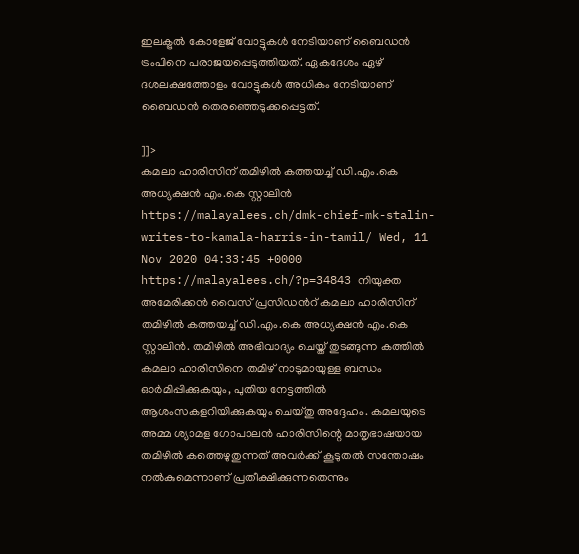ഇലക്ട്രല്‍ കോളേജ് വോട്ടുകള്‍ നേടിയാണ് ബൈഡന്‍ ട്രംപിനെ പരാജയപ്പെടുത്തിയത്. ഏകദേശം ഏഴ് ദശലക്ഷത്തോളം വോട്ടുകള്‍ അധികം നേടിയാണ് ബൈഡന്‍ തെരഞ്ഞെടുക്കപ്പെട്ടത്.

]]>
കമലാ ഹാരിസിന് തമിഴിൽ കത്തയച്ച് ഡി.എം.കെ അധ്യക്ഷൻ എം.കെ സ്റ്റാലിൻ https://malayalees.ch/dmk-chief-mk-stalin-writes-to-kamala-harris-in-tamil/ Wed, 11 Nov 2020 04:33:45 +0000 https://malayalees.ch/?p=34843 നിയുക്ത അമേരിക്കൻ വൈസ് പ്രസിഡൻറ് കമലാ ഹാരിസിന് തമിഴിൽ കത്തയച്ച് ഡി.എം.കെ അധ്യക്ഷൻ എം.കെ സ്റ്റാലിൻ. തമിഴിൽ അഭിവാദ്യം ചെയ്ത് തുടങ്ങുന്ന കത്തിൽ കമലാ ഹാരിസിനെ തമിഴ് നാടുമായുള്ള ബന്ധം ഓർമിപ്പിക്കുകയും, പുതിയ നേട്ടത്തിൽ ആശംസകളറിയിക്കുകയും ചെയ്തു അദ്ദേഹം. കമലയുടെ അമ്മ ശ്യാമള ഗോപാലൻ ഹാരിസിന്റെ മാതൃഭാഷയായ തമിഴിൽ കത്തെഴുതുന്നത് അവർക്ക് കൂടുതൽ സന്തോഷം നൽകുമെന്നാണ് പ്രതീക്ഷിക്കുന്നതെന്നും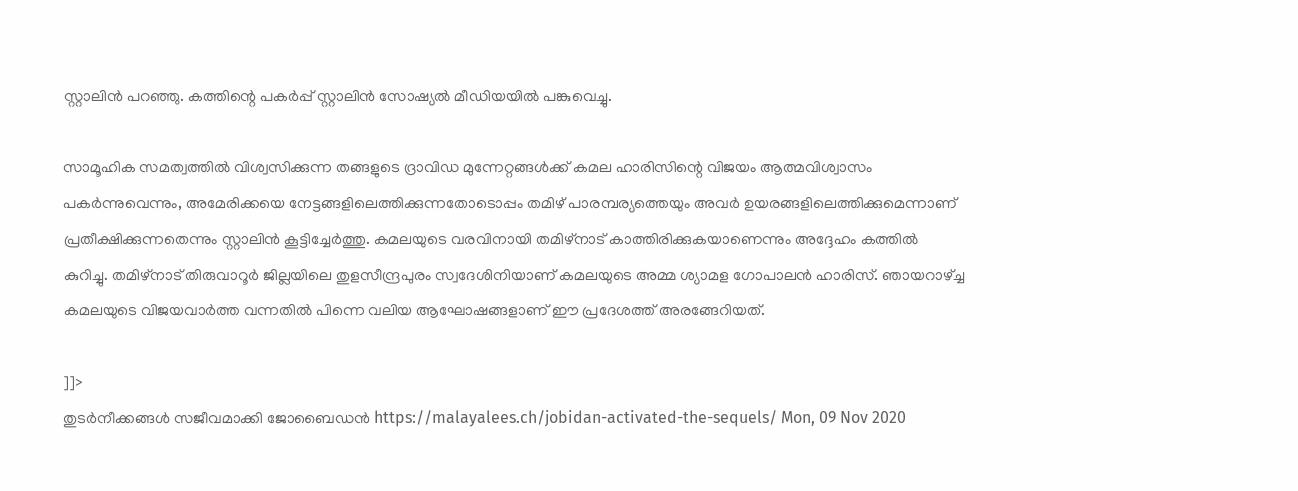സ്റ്റാലിൻ പറഞ്ഞു. കത്തിന്റെ പകർപ്പ് സ്റ്റാലിൻ സോഷ്യൽ മീഡിയയിൽ പങ്കുവെച്ചു.

സാമൂഹിക സമത്വത്തിൽ വിശ്വസിക്കുന്ന തങ്ങളുടെ ദ്രാവിഡ മുന്നേറ്റങ്ങൾക്ക് കമല ഹാരിസിന്റെ വിജയം ആത്മവിശ്വാസം പകർന്നുവെന്നും, അമേരിക്കയെ നേട്ടങ്ങളിലെത്തിക്കുന്നതോടൊപ്പം തമിഴ് പാരമ്പര്യത്തെയും അവർ ഉയരങ്ങളിലെത്തിക്കുമെന്നാണ് പ്രതീക്ഷിക്കുന്നതെന്നും സ്റ്റാലിൻ കൂട്ടിച്ചേർത്തു. കമലയുടെ വരവിനായി തമിഴ്നാട് കാത്തിരിക്കുകയാണെന്നും അദ്ദേഹം കത്തിൽ കുറിച്ചു. തമിഴ്നാട് തിരുവാറൂർ ജില്ലയിലെ തുളസീന്ദ്രപുരം സ്വദേശിനിയാണ് കമലയുടെ അമ്മ ശ്യാമള ഗോപാലൻ ഹാരിസ്. ഞായറാഴ്ച്ച കമലയുടെ വിജയവാർത്ത വന്നതിൽ പിന്നെ വലിയ ആഘോഷങ്ങളാണ് ഈ പ്രദേശത്ത് അരങ്ങേറിയത്.

]]>
തുടർനീക്കങ്ങള്‍ സജീവമാക്കി ജോബൈഡന്‍ https://malayalees.ch/jobidan-activated-the-sequels/ Mon, 09 Nov 2020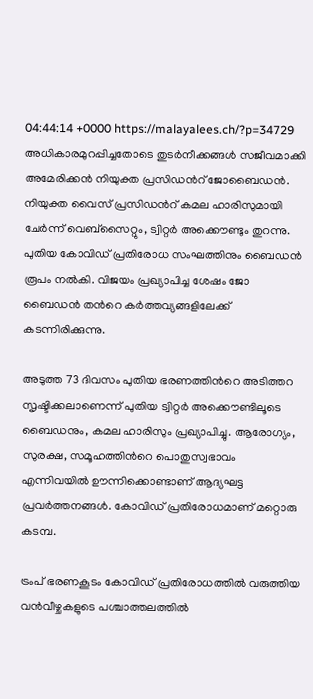04:44:14 +0000 https://malayalees.ch/?p=34729 അധികാരമുറപ്പിച്ചതോടെ തുടർനീക്കങ്ങള്‍ സജീവമാക്കി അമേരിക്കന്‍ നിയുക്ത പ്രസിഡന്‍റ് ജോബൈഡന്‍. നിയുക്ത വൈസ് പ്രസിഡന്‍റ് കമല ഹാരിസുമായി ചേര്‍ന്ന് വെബ്സൈറ്റും, ട്വിറ്റര്‍ അക്കൌണ്ടും തുറന്നു. പുതിയ കോവിഡ് പ്രതിരോധ സംഘത്തിനും ബൈഡന്‍ രൂപം നല്‍കി. വിജയം പ്രഖ്യാപിച്ച ശേഷം ജോ ബൈഡന്‍ തന്‍റെ കര്‍ത്തവ്യങ്ങളിലേക്ക് കടന്നിരിക്കുന്നു.

അടുത്ത 73 ദിവസം പുതിയ ഭരണത്തിന്‍റെ അടിത്തറ സൃഷ്ടിക്കലാണെന്ന് പുതിയ ട്വിറ്റര്‍ അക്കൌണ്ടിലൂടെ ബൈഡനും, കമല ഹാരിസും പ്രഖ്യാപിച്ചു. ആരോഗ്യം, സുരക്ഷ, സമൂഹത്തിന്‍റെ പൊതുസ്വഭാവം എന്നിവയില്‍ ഊന്നിക്കൊണ്ടാണ് ആദ്യഘട്ട പ്രവര്‍ത്തനങ്ങള്‍. കോവിഡ് പ്രതിരോധമാണ് മറ്റൊരു കടമ്പ.

ട്രംപ് ഭരണകൂടം കോവിഡ് പ്രതിരോധത്തില്‍ വരുത്തിയ വന്‍വീഴ്ചകളുടെ പശ്ചാത്തലത്തില്‍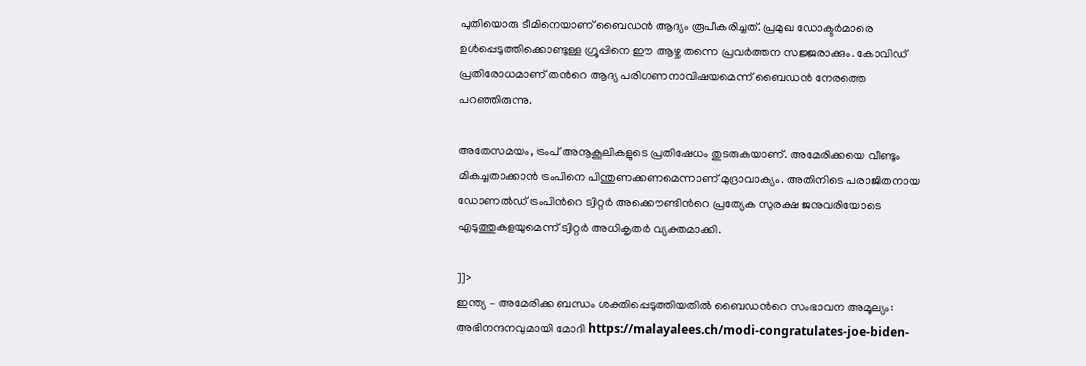പുതിയൊരു ടീമിനെയാണ് ബൈഡന്‍ ആദ്യം രൂപീകരിച്ചത്. പ്രമുഖ ഡോക്ടര്‍മാരെ ഉള്‍പ്പെടുത്തിക്കൊണ്ടുള്ള ഗ്രൂപ്പിനെ ഈ ആഴ്ച തന്നെ പ്രവര്‍ത്തന സജ്ജരാക്കും. കോവിഡ് പ്രതിരോധമാണ് തന്‍റെ ആദ്യ പരിഗണനാവിഷയമെന്ന് ബൈഡന്‍ നേരത്തെ പറഞ്ഞിരുന്നു.

അതേസമയം, ട്രംപ് അനൂകൂലികളുടെ പ്രതിഷേധം തുടരുകയാണ്. അമേരിക്കയെ വീണ്ടും മികച്ചതാക്കാന്‍ ട്രംപിനെ പിന്തുണക്കണമെന്നാണ് മുദ്രാവാക്യം. അതിനിടെ പരാജിതനായ ഡോണല്‍ഡ് ട്രംപിന്‍റെ ട്വിറ്റര്‍ അക്കൌണ്ടിന്‍റെ പ്രത്യേക സുരക്ഷ ജനുവരിയോടെ എടുത്തുകളയുമെന്ന് ട്വിറ്റര്‍ അധികൃതര്‍ വ്യക്തമാക്കി.

]]>
ഇന്ത്യ – അമേരിക്ക ബന്ധം ശക്തിപ്പെടുത്തിയതില്‍ ബൈഡന്‍റെ സംഭാവന അമൂല്യം: അഭിനന്ദനവുമായി മോദി https://malayalees.ch/modi-congratulates-joe-biden-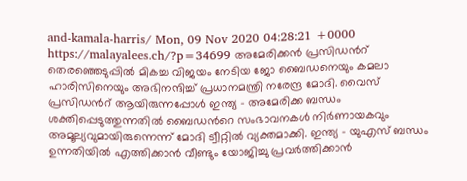and-kamala-harris/ Mon, 09 Nov 2020 04:28:21 +0000 https://malayalees.ch/?p=34699 അമേരിക്കന്‍ പ്രസിഡന്‍റ് തെരഞ്ഞെടുപ്പില്‍ മികച്ച വിജയം നേടിയ ജോ ബൈഡനെയും കമലാ ഹാരിസിനെയും അഭിനന്ദിച്ച് പ്രധാനമന്ത്രി നരേന്ദ്ര മോദി. വൈസ് പ്രസിഡന്‍റ് ആയിരുന്നപ്പോള്‍ ഇന്ത്യ – അമേരിക്ക ബന്ധം ശക്തിപ്പെടുത്തുന്നതില്‍ ബൈഡന്‍റെ സംഭാവനകള്‍ നിര്‍ണായകവും അമൂല്യവുമായിരുന്നെന്ന് മോദി ട്വീറ്റില്‍ വ്യക്തമാക്കി. ഇന്ത്യ – യുഎസ് ബന്ധം ഉന്നതിയില്‍ എത്തിക്കാന്‍ വീണ്ടും യോജിച്ചു പ്രവര്‍ത്തിക്കാന്‍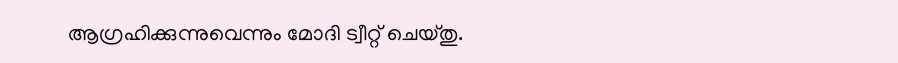ആഗ്രഹിക്കുന്നുവെന്നും മോദി ട്വീറ്റ് ചെയ്തു.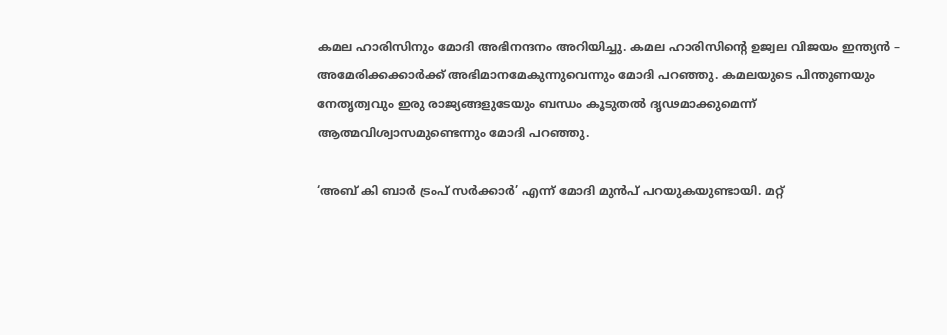കമല ഹാരിസിനും മോദി അഭിനന്ദനം അറിയിച്ചു. കമല ഹാരിസിന്റെ ഉജ്വല വിജയം ഇന്ത്യന്‍ – അമേരിക്കക്കാർക്ക് അഭിമാനമേകുന്നുവെന്നും മോദി പറഞ്ഞു. കമലയുടെ പിന്തുണയും നേതൃത്വവും ഇരു രാജ്യങ്ങളുടേയും ബന്ധം കൂടുതല്‍ ദൃഢമാക്കുമെന്ന് ആത്മവിശ്വാസമുണ്ടെന്നും മോദി പറഞ്ഞു.

‘അബ് കി ബാ‍ർ ട്രംപ് സ‍ർക്കാർ’ എന്ന് മോദി മുന്‍പ് പറയുകയുണ്ടായി. മറ്റ്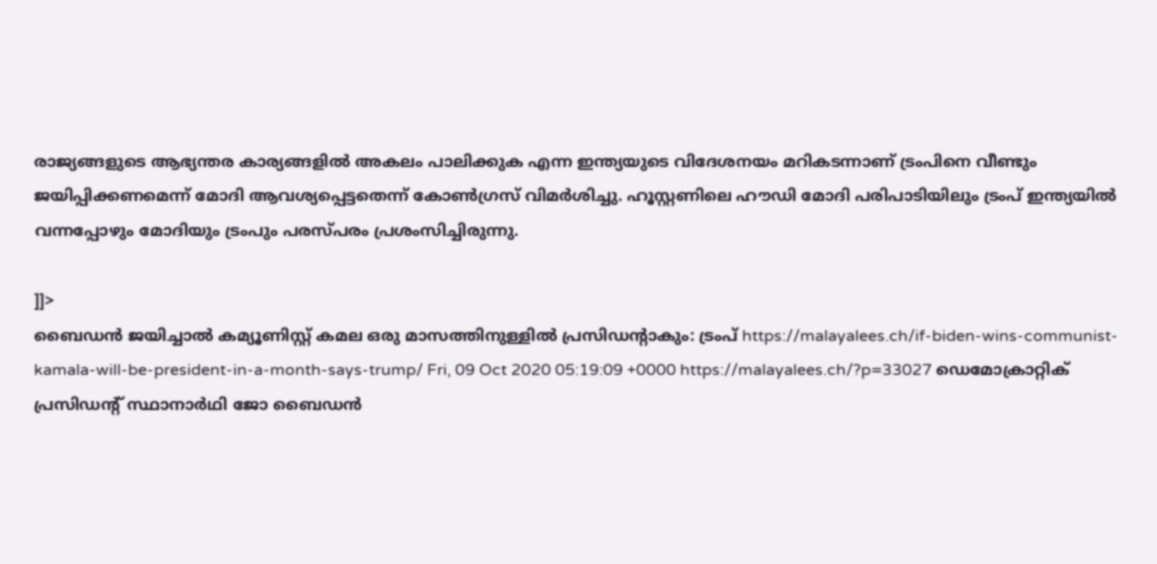രാജ്യങ്ങളുടെ ആഭ്യന്തര കാര്യങ്ങളിൽ അകലം പാലിക്കുക എന്ന ഇന്ത്യയുടെ വിദേശനയം മറികടന്നാണ് ട്രംപിനെ വീണ്ടും ജയിപ്പിക്കണമെന്ന് മോദി ആവശ്യപ്പെട്ടതെന്ന് കോണ്‍ഗ്രസ് വിമര്‍ശിച്ചു. ഹൂസ്റ്റണിലെ ഹൗഡി മോദി പരിപാടിയിലും ട്രംപ് ഇന്ത്യയില്‍ വന്നപ്പോഴും മോദിയും ട്രംപും പരസ്പരം പ്രശംസിച്ചിരുന്നു.

]]>
ബൈഡന്‍ ജയിച്ചാല്‍ കമ്യൂണിസ്റ്റ് കമല ഒരു മാസത്തിനുള്ളില്‍ പ്രസിഡന്‍റാകും: ട്രംപ് https://malayalees.ch/if-biden-wins-communist-kamala-will-be-president-in-a-month-says-trump/ Fri, 09 Oct 2020 05:19:09 +0000 https://malayalees.ch/?p=33027 ഡെമോക്രാറ്റിക് പ്രസിഡന്‍റ് സ്ഥാനാര്‍ഥി ജോ ബൈഡന്‍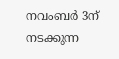നവംബര്‍ 3ന് നടക്കുന്ന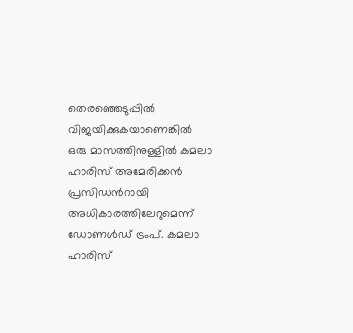തെരഞ്ഞെടുപ്പില്‍ വിജയിക്കുകയാണെങ്കില്‍ ഒരു മാസത്തിനുള്ളില്‍ കമലാ ഹാരിസ് അമേരിക്കന്‍ പ്രസിഡന്‍റായി അധികാരത്തിലേറുമെന്ന് ഡോണള്‍ഡ് ട്രംപ്. കമലാ ഹാരിസ്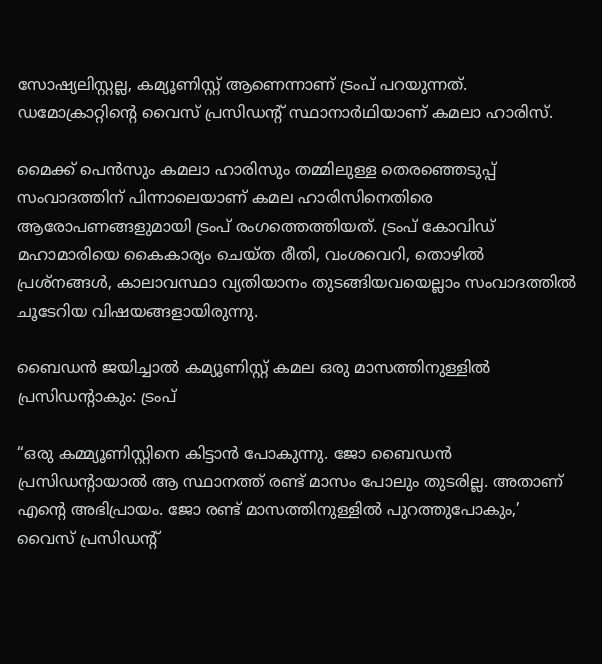സോഷ്യലിസ്റ്റല്ല, കമ്യൂണിസ്റ്റ് ആണെന്നാണ് ട്രംപ് പറയുന്നത്. ഡമോക്രാറ്റിന്‍റെ വൈസ് പ്രസിഡന്‍റ് സ്ഥാനാര്‍ഥിയാണ് കമലാ ഹാരിസ്.

മൈക്ക് പെന്‍സും കമലാ ഹാരിസും തമ്മിലുള്ള തെരഞ്ഞെടുപ്പ് സംവാദത്തിന് പിന്നാലെയാണ് കമല ഹാരിസിനെതിരെ ആരോപണങ്ങളുമായി ട്രംപ് രംഗത്തെത്തിയത്. ട്രംപ് കോവിഡ് മഹാമാരിയെ കൈകാര്യം ചെയ്ത രീതി, വംശവെറി, തൊഴില്‍ പ്രശ്നങ്ങള്‍, കാലാവസ്ഥാ വ്യതിയാനം തുടങ്ങിയവയെല്ലാം സംവാദത്തില്‍ ചൂടേറിയ വിഷയങ്ങളായിരുന്നു.

ബൈഡന്‍ ജയിച്ചാല്‍ കമ്യൂണിസ്റ്റ് കമല ഒരു മാസത്തിനുള്ളില്‍ പ്രസിഡന്‍റാകും: ട്രംപ്

“ഒരു കമ്മ്യൂണിസ്റ്റിനെ കിട്ടാന്‍ പോകുന്നു. ജോ ബൈഡന്‍ പ്രസിഡന്റായാല്‍ ആ സ്ഥാനത്ത് രണ്ട് മാസം പോലും തുടരില്ല. അതാണ് എന്റെ അഭിപ്രായം. ജോ രണ്ട് മാസത്തിനുള്ളില്‍ പുറത്തുപോകും,’ വൈസ് പ്രസിഡന്റ്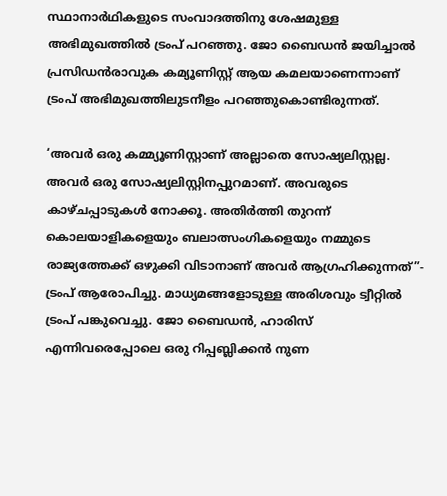സ്ഥാനാർഥികളുടെ സംവാദത്തിനു ശേഷമുള്ള അഭിമുഖത്തില്‍ ട്രംപ് പറഞ്ഞു. ജോ ബൈഡന്‍ ജയിച്ചാല്‍ പ്രസിഡന്‍രാവുക കമ്യൂണിസ്റ്റ് ആയ കമലയാണെന്നാണ് ട്രംപ് അഭിമുഖത്തിലുടനീളം പറഞ്ഞുകൊണ്ടിരുന്നത്.

‘അവര്‍ ഒരു കമ്മ്യൂണിസ്റ്റാണ് അല്ലാതെ സോഷ്യലിസ്റ്റല്ല. അവര്‍ ഒരു സോഷ്യലിസ്റ്റിനപ്പുറമാണ്. അവരുടെ കാഴ്ചപ്പാടുകള്‍ നോക്കൂ. അതിര്‍ത്തി തുറന്ന് കൊലയാളികളെയും ബലാത്സംഗികളെയും നമ്മുടെ രാജ്യത്തേക്ക് ഒഴുക്കി വിടാനാണ് അവര്‍ ആഗ്രഹിക്കുന്നത്”- ട്രംപ് ആരോപിച്ചു. മാധ്യമങ്ങളോടുള്ള അരിശവും ട്വീറ്റില്‍ ട്രംപ് പങ്കുവെച്ചു. ജോ ബൈഡന്‍, ഹാരിസ് എന്നിവരെപ്പോലെ ഒരു റിപ്പബ്ലിക്കന്‍ നുണ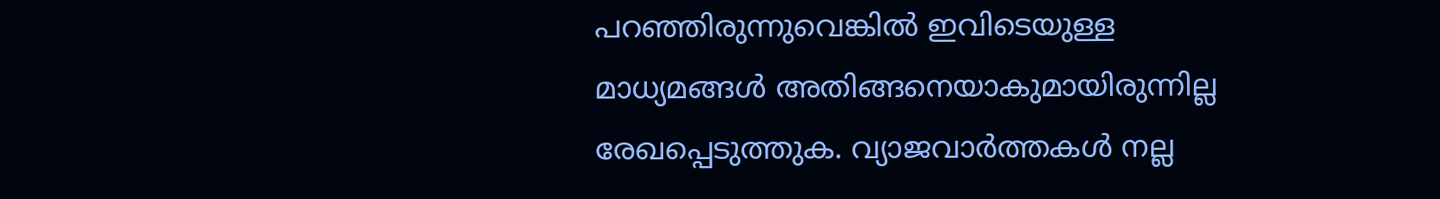പറഞ്ഞിരുന്നുവെങ്കില്‍ ഇവിടെയുള്ള മാധ്യമങ്ങള്‍ അതിങ്ങനെയാകുമായിരുന്നില്ല രേഖപ്പെടുത്തുക. വ്യാജവാര്‍ത്തകള്‍ നല്ല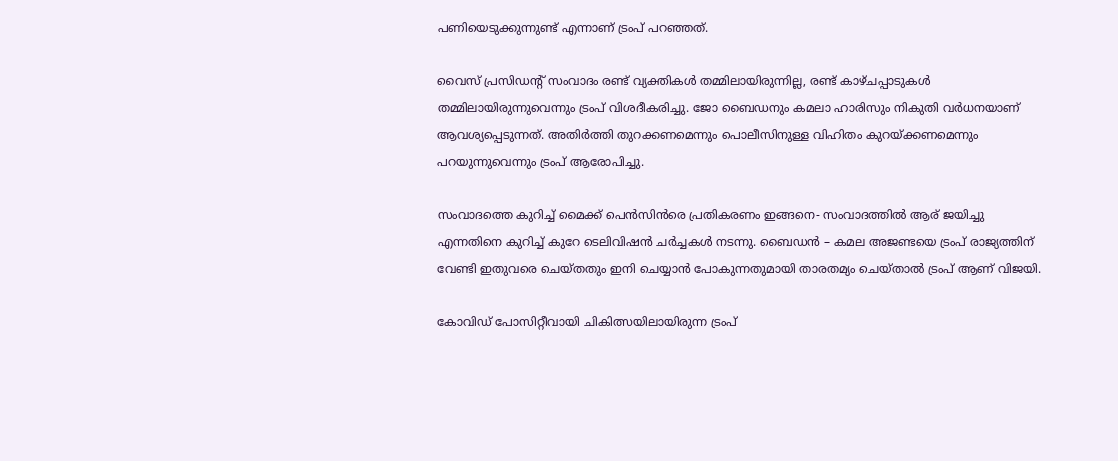പണിയെടുക്കുന്നുണ്ട് എന്നാണ് ട്രംപ് പറഞ്ഞത്.

വൈസ് പ്രസിഡന്‍റ് സംവാദം രണ്ട് വ്യക്തികള്‍ തമ്മിലായിരുന്നില്ല, രണ്ട് കാഴ്ചപ്പാടുകള്‍ തമ്മിലായിരുന്നുവെന്നും ട്രംപ് വിശദീകരിച്ചു. ജോ ബൈഡനും കമലാ ഹാരിസും നികുതി വര്‍ധനയാണ് ആവശ്യപ്പെടുന്നത്. അതിര്‍ത്തി തുറക്കണമെന്നും പൊലീസിനുള്ള വിഹിതം കുറയ്ക്കണമെന്നും പറയുന്നുവെന്നും ട്രംപ് ആരോപിച്ചു.

സംവാദത്തെ കുറിച്ച് മൈക്ക് പെന്‍സിന്‍രെ പ്രതികരണം ഇങ്ങനെ- സംവാദത്തില്‍ ആര് ജയിച്ചു എന്നതിനെ കുറിച്ച് കുറേ ടെലിവിഷന്‍ ചര്‍ച്ചകള്‍ നടന്നു. ബൈഡന്‍ – കമല അജണ്ടയെ ട്രംപ് രാജ്യത്തിന് വേണ്ടി ഇതുവരെ ചെയ്തതും ഇനി ചെയ്യാന്‍ പോകുന്നതുമായി താരതമ്യം ചെയ്താല്‍ ട്രംപ് ആണ് വിജയി.

കോവിഡ് പോസിറ്റീവായി ചികിത്സയിലായിരുന്ന ട്രംപ്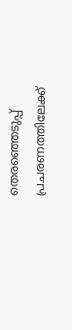തെരഞ്ഞെടുപ്പ് പ്രചരണത്തിലേക്ക്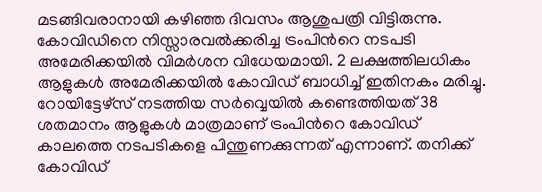മടങ്ങിവരാനായി കഴിഞ്ഞ ദിവസം ആശുപത്രി വിട്ടിരുന്നു. കോവിഡിനെ നിസ്സാരവല്‍ക്കരിച്ച ട്രംപിന്‍റെ നടപടി അമേരിക്കയില്‍ വിമര്‍ശന വിധേയമായി. 2 ലക്ഷത്തിലധികം ആളുകള്‍ അമേരിക്കയില്‍ കോവിഡ് ബാധിച്ച് ഇതിനകം മരിച്ചു. റോയിട്ടേഴ്സ് നടത്തിയ സര്‍വ്വെയില്‍ കണ്ടെത്തിയത് 38 ശതമാനം ആളുകള്‍ മാത്രമാണ് ട്രംപിന്‍റെ കോവിഡ് കാലത്തെ നടപടികളെ പിന്തുണക്കുന്നത് എന്നാണ്. തനിക്ക് കോവിഡ്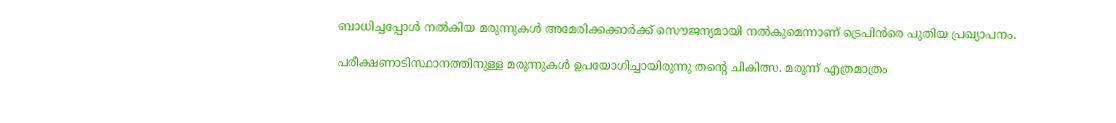ബാധിച്ചപ്പോള്‍ നല്‍കിയ മരുന്നുകള്‍ അമേരിക്കക്കാര്‍ക്ക് സൌജന്യമായി നല്‍കുമെന്നാണ് ട്രെപിന്‍രെ പുതിയ പ്രഖ്യാപനം.

പരീക്ഷണാടിസ്ഥാനത്തിനുള്ള മരുന്നുകള്‍ ഉപയോഗിച്ചായിരുന്നു തന്‍റെ ചികിത്സ. മരുന്ന് എത്രമാത്രം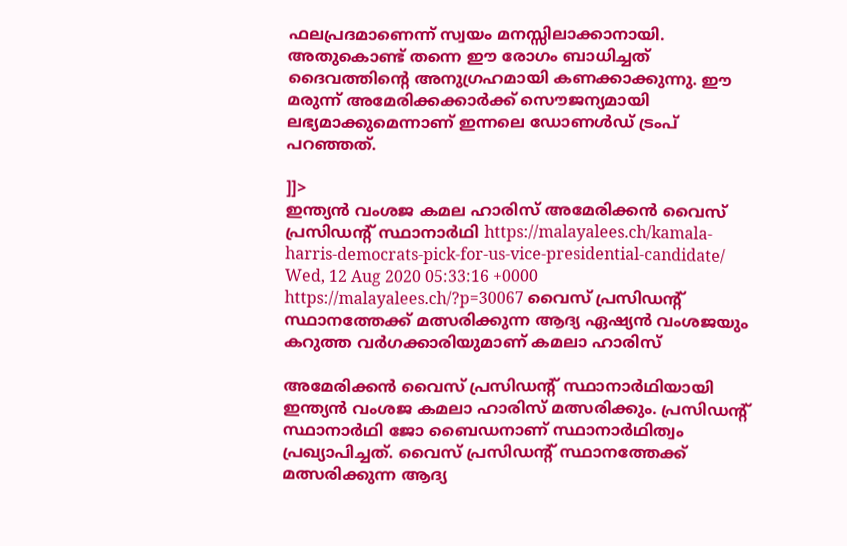ഫലപ്രദമാണെന്ന് സ്വയം മനസ്സിലാക്കാനായി. അതുകൊണ്ട് തന്നെ ഈ രോഗം ബാധിച്ചത് ദൈവത്തിന്‍റെ അനുഗ്രഹമായി കണക്കാക്കുന്നു. ഈ മരുന്ന് അമേരിക്കക്കാര്‍ക്ക് സൌജന്യമായി ലഭ്യമാക്കുമെന്നാണ് ഇന്നലെ ഡോണള്‍ഡ് ട്രംപ് പറഞ്ഞത്.

]]>
ഇന്ത്യന്‍ വംശജ കമല ഹാരിസ് അമേരിക്കന്‍ വൈസ് പ്രസിഡന്‍റ് സ്ഥാനാര്‍ഥി https://malayalees.ch/kamala-harris-democrats-pick-for-us-vice-presidential-candidate/ Wed, 12 Aug 2020 05:33:16 +0000 https://malayalees.ch/?p=30067 വൈസ് പ്രസിഡന്‍റ് സ്ഥാനത്തേക്ക് മത്സരിക്കുന്ന ആദ്യ ഏഷ്യന്‍ വംശജയും കറുത്ത വര്‍ഗക്കാരിയുമാണ് കമലാ ഹാരിസ്

അമേരിക്കന്‍ വൈസ് പ്രസിഡന്‍റ് സ്ഥാനാര്‍ഥിയായി ഇന്ത്യന്‍ വംശജ കമലാ ഹാരിസ് മത്സരിക്കും. പ്രസിഡന്‍റ് സ്ഥാനാര്‍ഥി ജോ ബൈഡനാണ് സ്ഥാനാര്‍ഥിത്വം പ്രഖ്യാപിച്ചത്. വൈസ് പ്രസിഡന്‍റ് സ്ഥാനത്തേക്ക് മത്സരിക്കുന്ന ആദ്യ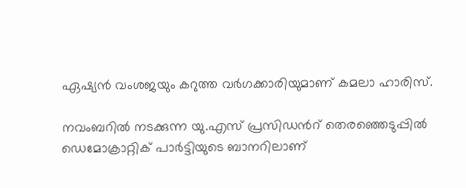ഏഷ്യന്‍ വംശജയും കറുത്ത വര്‍ഗക്കാരിയുമാണ് കമലാ ഹാരിസ്.

നവംബറില്‍ നടക്കുന്ന യു.എസ് പ്രസിഡന്‍റ് തെരഞ്ഞെടുപ്പില്‍ ഡെമോക്രാറ്റിക് പാര്‍ട്ടിയുടെ ബാനറിലാണ്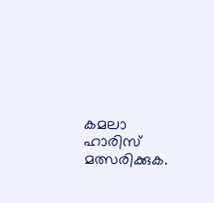കമലാ ഹാരിസ് മത്സരിക്കുക.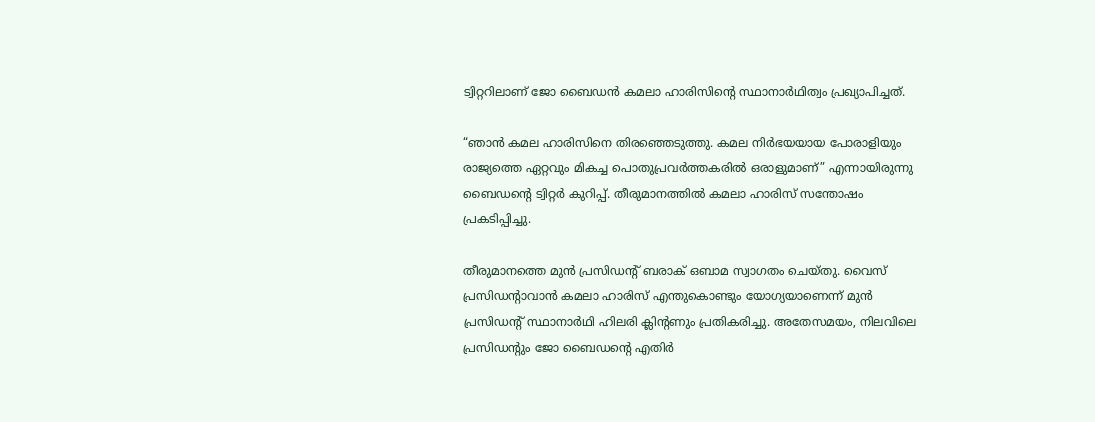ട്വിറ്ററിലാണ് ജോ ബൈഡന്‍ കമലാ ഹാരിസിന്‍റെ സ്ഥാനാര്‍ഥിത്വം പ്രഖ്യാപിച്ചത്.

“ഞാൻ കമല ഹാരിസിനെ തിരഞ്ഞെടുത്തു. കമല നിർഭയയായ പോരാളിയും രാജ്യത്തെ ഏറ്റവും മികച്ച പൊതുപ്രവർത്തകരിൽ ഒരാളുമാണ്” എന്നായിരുന്നു ബൈഡന്റെ ട്വിറ്റര്‍ കുറിപ്പ്. തീരുമാനത്തില്‍ കമലാ ഹാരിസ് സന്തോഷം പ്രകടിപ്പിച്ചു.

തീരുമാനത്തെ മുന്‍ പ്രസിഡന്‍റ് ബരാക് ഒബാമ സ്വാഗതം ചെയ്തു. വൈസ് പ്രസിഡന്‍റാവാന്‍ കമലാ ഹാരിസ് എന്തുകൊണ്ടും യോഗ്യയാണെന്ന് മുന്‍ പ്രസിഡന്‍റ് സ്ഥാനാര്‍ഥി ഹിലരി ക്ലിന്‍റണും പ്രതികരിച്ചു. അതേസമയം, നിലവിലെ പ്രസിഡന്‍റും ജോ ബൈഡന്‍റെ എതിര്‍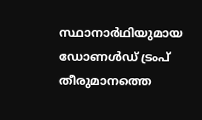സ്ഥാനാര്‍ഥിയുമായ ഡോണള്‍ഡ് ട്രംപ് തീരുമാനത്തെ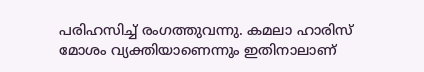പരിഹസിച്ച് രംഗത്തുവന്നു. കമലാ ഹാരിസ് മോശം വ്യക്തിയാണെന്നും ഇതിനാലാണ്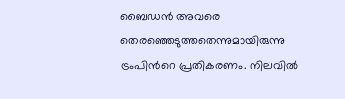ബൈഡന്‍ അവരെ തെരഞ്ഞെടുത്തതെന്നുമായിരുന്നു ട്രംപിന്‍റെ പ്രതികരണം. നിലവില്‍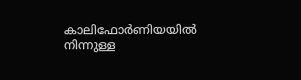കാലിഫോർണിയയിൽ നിന്നുള്ള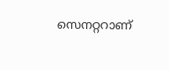സെനറ്ററാണ്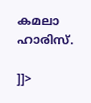കമലാ ഹാരിസ്.

]]>